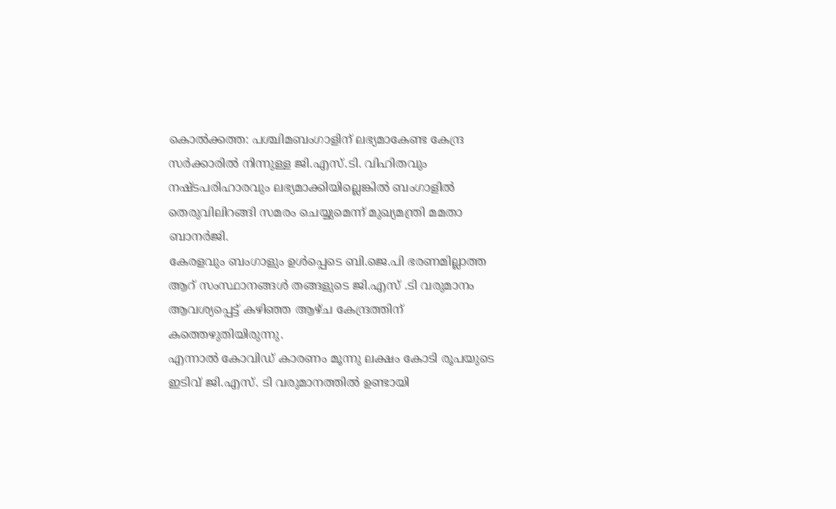കൊൽക്കത്ത: പശ്ചിമബംഗാളിന് ലഭ്യമാകേണ്ട കേന്ദ്ര സർക്കാരിൽ നിന്നുള്ള ജി.എസ്.ടി. വിഹിതവും നഷ്ടപരിഹാരവും ലഭ്യമാക്കിയില്ലെങ്കിൽ ബംഗാളിൽ തെരുവിലിറങ്ങി സമരം ചെയ്യുമെന്ന് മുഖ്യമന്ത്രി മമതാ ബാനർജി.
കേരളവും ബംഗാളും ഉൾപ്പെടെ ബി.ജെ.പി ഭരണമില്ലാത്ത ആറ് സംസ്ഥാനങ്ങൾ തങ്ങളുടെ ജി.എസ് .ടി വരുമാനം ആവശ്യപ്പെട്ട് കഴിഞ്ഞ ആഴ്ച കേന്ദ്രത്തിന് കത്തെഴുതിയിരുന്നു.
എന്നാൽ കോവിഡ് കാരണം മൂന്നു ലക്ഷം കോടി രൂപയുടെ ഇടിവ് ജി.എസ്. ടി വരുമാനത്തിൽ ഉണ്ടായി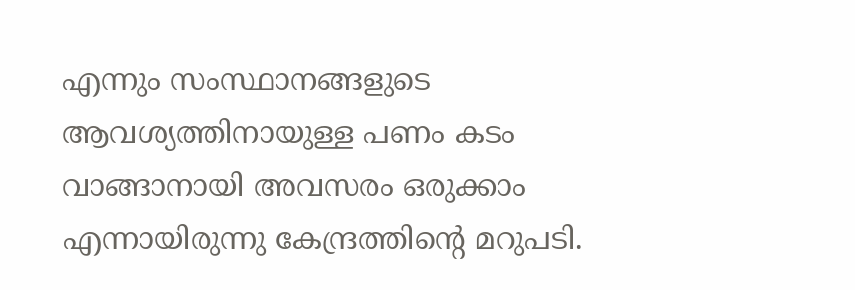എന്നും സംസ്ഥാനങ്ങളുടെ ആവശ്യത്തിനായുള്ള പണം കടം വാങ്ങാനായി അവസരം ഒരുക്കാം എന്നായിരുന്നു കേന്ദ്രത്തിന്റെ മറുപടി.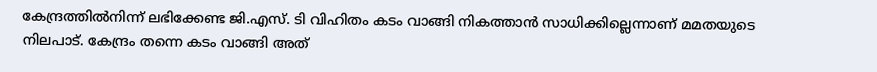കേന്ദ്രത്തിൽനിന്ന് ലഭിക്കേണ്ട ജി.എസ്. ടി വിഹിതം കടം വാങ്ങി നികത്താൻ സാധിക്കില്ലെന്നാണ് മമതയുടെ നിലപാട്. കേന്ദ്രം തന്നെ കടം വാങ്ങി അത്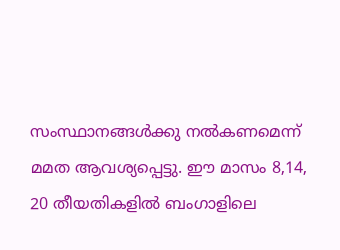സംസ്ഥാനങ്ങൾക്കു നൽകണമെന്ന് മമത ആവശ്യപ്പെട്ടു. ഈ മാസം 8,14, 20 തീയതികളിൽ ബംഗാളിലെ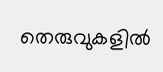തെരുവുകളിൽ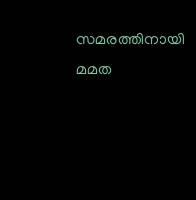സമരത്തിനായി മമത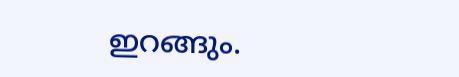ഇറങ്ങും.